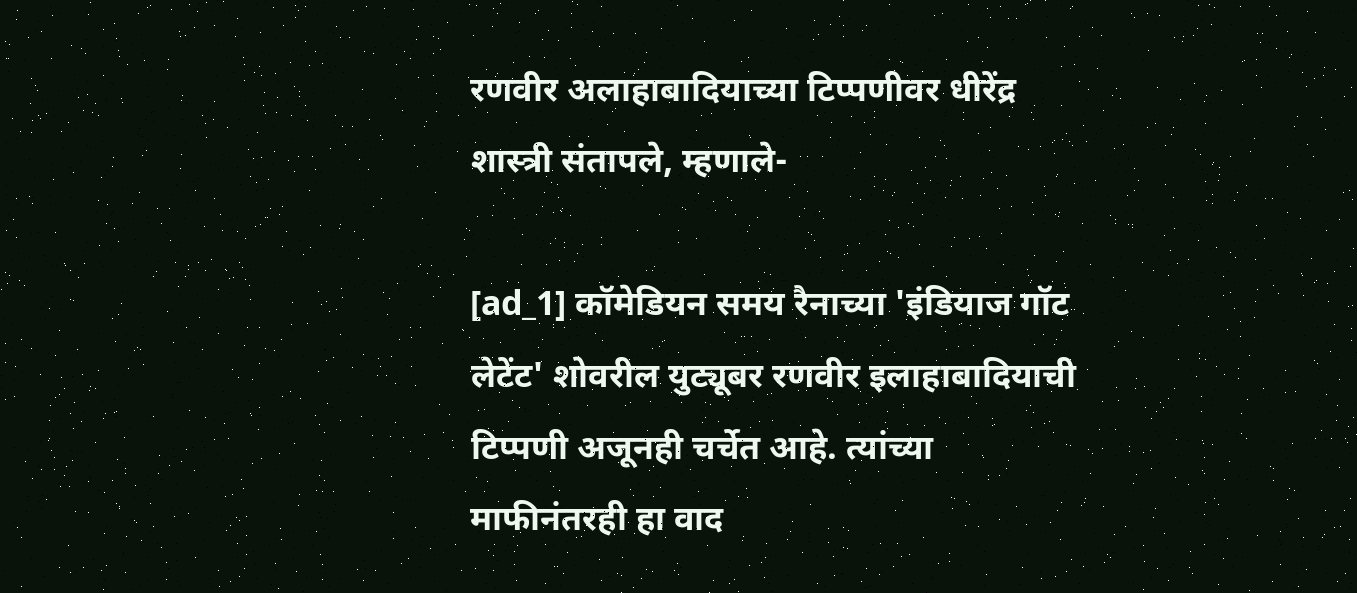रणवीर अलाहाबादियाच्या टिप्पणीवर धीरेंद्र शास्त्री संतापले, म्हणाले-

[ad_1] कॉमेडियन समय रैनाच्या 'इंडियाज गॉट लेटेंट' शोवरील युट्यूबर रणवीर इलाहाबादियाची टिप्पणी अजूनही चर्चेत आहे. त्यांच्या माफीनंतरही हा वाद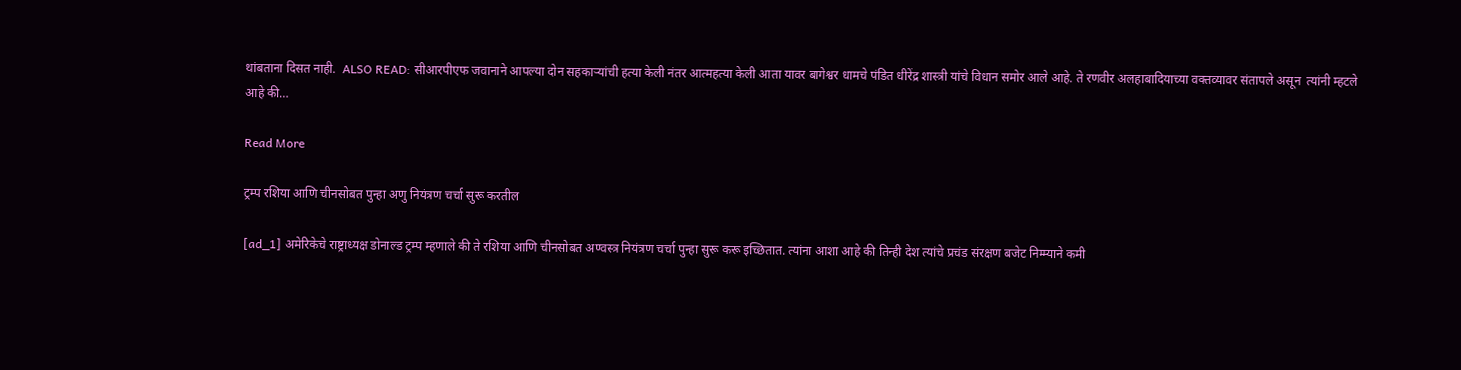थांबताना दिसत नाही.  ALSO READ: सीआरपीएफ जवानाने आपल्या दोन सहकाऱ्यांची हत्या केली नंतर आत्महत्या केली आता यावर बागेश्वर धामचे पंडित धीरेंद्र शास्त्री यांचे विधान समोर आले आहे. ते रणवीर अलहाबादियाच्या वक्तव्यावर संतापले असून  त्यांनी म्हटले आहे की…

Read More

ट्रम्प रशिया आणि चीनसोबत पुन्हा अणु नियंत्रण चर्चा सुरू करतील

[ad_1] अमेरिकेचे राष्ट्राध्यक्ष डोनाल्ड ट्रम्प म्हणाले की ते रशिया आणि चीनसोबत अण्वस्त्र नियंत्रण चर्चा पुन्हा सुरू करू इच्छितात. त्यांना आशा आहे की तिन्ही देश त्यांचे प्रचंड संरक्षण बजेट निम्म्याने कमी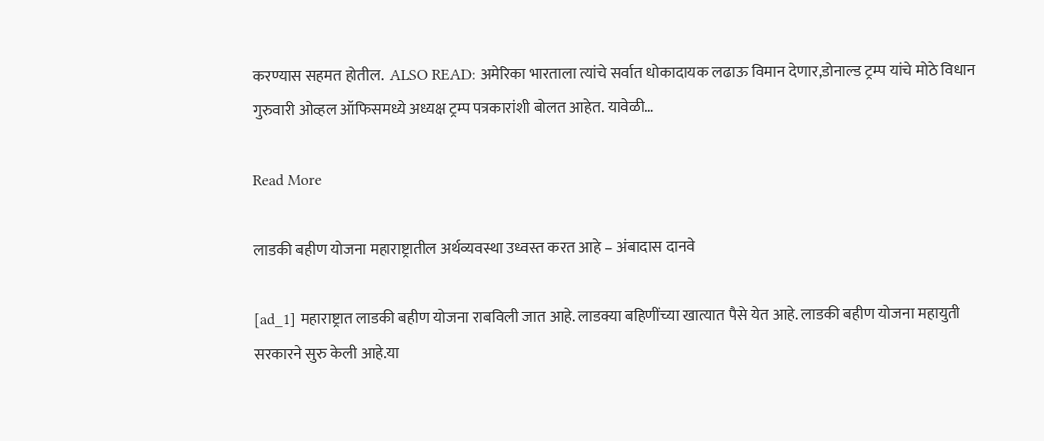करण्यास सहमत होतील.  ALSO READ: अमेरिका भारताला त्यांचे सर्वात धोकादायक लढाऊ विमान देणार,डोनाल्ड ट्रम्प यांचे मोठे विधान गुरुवारी ओव्हल ऑफिसमध्ये अध्यक्ष ट्रम्प पत्रकारांशी बोलत आहेत. यावेळी…

Read More

लाडकी बहीण योजना महाराष्ट्रातील अर्थव्यवस्था उध्वस्त करत आहे – अंबादास दानवे

[ad_1] महाराष्ट्रात लाडकी बहीण योजना राबविली जात आहे. लाडक्या बहिणींच्या खात्यात पैसे येत आहे. लाडकी बहीण योजना महायुती सरकारने सुरु केली आहे.या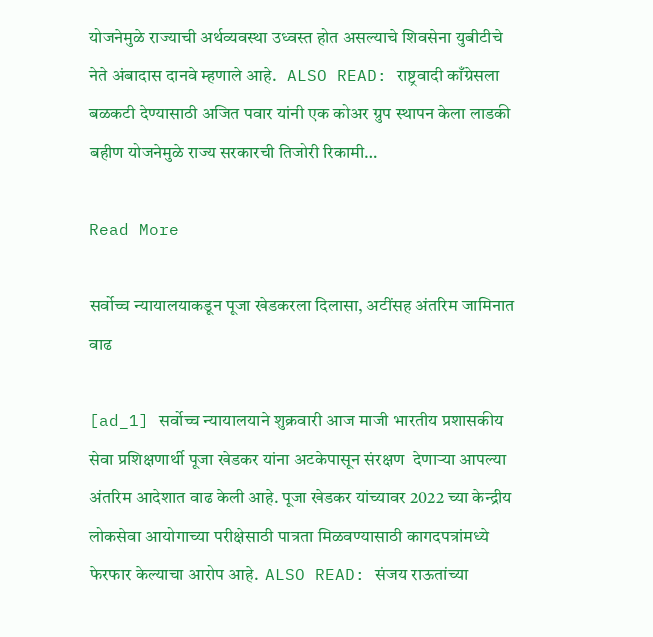योजनेमुळे राज्याची अर्थव्यवस्था उध्वस्त होत असल्याचे शिवसेना युबीटीचे नेते अंबादास दानवे म्हणाले आहे.   ALSO READ: राष्ट्रवादी काँग्रेसला बळकटी देण्यासाठी अजित पवार यांनी एक कोअर ग्रुप स्थापन केला लाडकी बहीण योजनेमुळे राज्य सरकारची तिजोरी रिकामी…

Read More

सर्वोच्च न्यायालयाकडून पूजा खेडकरला दिलासा, अटींसह अंतरिम जामिनात वाढ

[ad_1] सर्वोच्च न्यायालयाने शुक्रवारी आज माजी भारतीय प्रशासकीय सेवा प्रशिक्षणार्थी पूजा खेडकर यांना अटकेपासून संरक्षण  देणाऱ्या आपल्या अंतरिम आदेशात वाढ केली आहे. पूजा खेडकर यांच्यावर 2022 च्या केन्द्रीय लोकसेवा आयोगाच्या परीक्षेसाठी पात्रता मिळवण्यासाठी कागदपत्रांमध्ये फेरफार केल्याचा आरोप आहे.  ALSO READ: संजय राऊतांच्या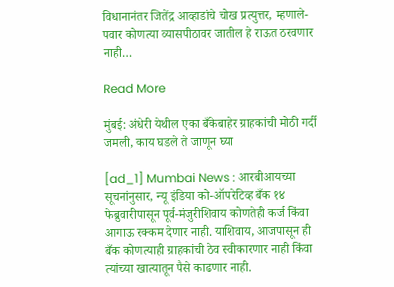विधानानंतर जितेंद्र आव्हाडांचे चोख प्रत्युत्तर, म्हणाले- पवार कोणत्या व्यासपीठावर जातील हे राऊत ठरवणार नाही…

Read More

मुंबई: अंधेरी येथील एका बँकेबाहेर ग्राहकांची मोठी गर्दी जमली, काय घडले ते जाणून घ्या

[ad_1] Mumbai News : आरबीआयच्या सूचनांनुसार, न्यू इंडिया को-ऑपरेटिव्ह बँक १४ फेब्रुवारीपासून पूर्व-मंजुरीशिवाय कोणतेही कर्ज किंवा आगाऊ रक्कम देणार नाही. याशिवाय, आजपासून ही बँक कोणत्याही ग्राहकांची ठेव स्वीकारणार नाही किंवा त्यांच्या खात्यातून पैसे काढणार नाही.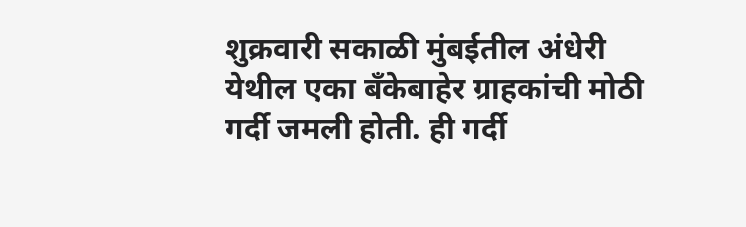शुक्रवारी सकाळी मुंबईतील अंधेरी येथील एका बँकेबाहेर ग्राहकांची मोठी गर्दी जमली होती. ही गर्दी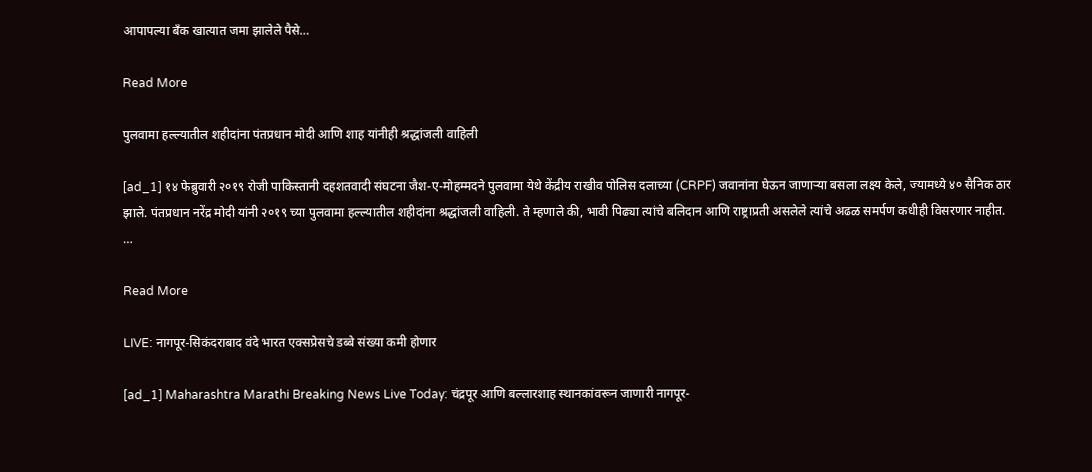आपापल्या बँक खात्यात जमा झालेले पैसे…

Read More

पुलवामा हल्ल्यातील शहीदांना पंतप्रधान मोदी आणि शाह यांनीही श्रद्धांजली वाहिली

[ad_1] १४ फेब्रुवारी २०१९ रोजी पाकिस्तानी दहशतवादी संघटना जैश-ए-मोहम्मदने पुलवामा येथे केंद्रीय राखीव पोलिस दलाच्या (CRPF) जवानांना घेऊन जाणाऱ्या बसला लक्ष्य केले, ज्यामध्ये ४० सैनिक ठार झाले. पंतप्रधान नरेंद्र मोदी यांनी २०१९ च्या पुलवामा हल्ल्यातील शहीदांना श्रद्धांजली वाहिली. ते म्हणाले की, भावी पिढ्या त्यांचे बलिदान आणि राष्ट्राप्रती असलेले त्यांचे अढळ समर्पण कधीही विसरणार नाहीत.       …

Read More

LIVE: नागपूर-सिकंदराबाद वंदे भारत एक्सप्रेसचे डब्बे संख्या कमी होणार

[ad_1] Maharashtra Marathi Breaking News Live Today: चंद्रपूर आणि बल्लारशाह स्थानकांवरून जाणारी नागपूर-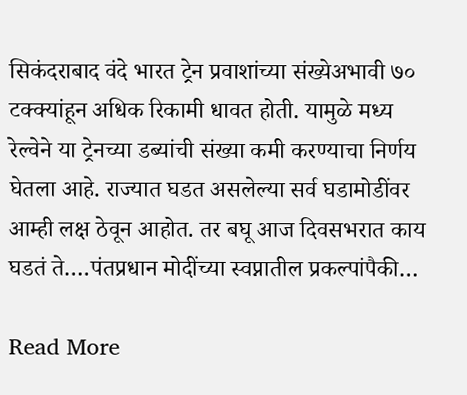सिकंदराबाद वंदे भारत ट्रेन प्रवाशांच्या संख्येअभावी ७० टक्क्यांहून अधिक रिकामी धावत होती. यामुळे मध्य रेल्वेने या ट्रेनच्या डब्यांची संख्या कमी करण्याचा निर्णय घेतला आहे. राज्यात घडत असलेल्या सर्व घडामोडींवर आम्ही लक्ष ठेवून आहोत. तर बघू आज दिवसभरात काय घडतं ते….पंतप्रधान मोदींच्या स्वप्नातील प्रकल्पांपैकी…

Read More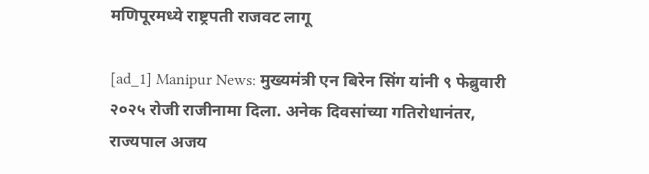मणिपूरमध्ये राष्ट्रपती राजवट लागू

[ad_1] Manipur News: मुख्यमंत्री एन बिरेन सिंग यांनी ९ फेब्रुवारी २०२५ रोजी राजीनामा दिला. अनेक दिवसांच्या गतिरोधानंतर, राज्यपाल अजय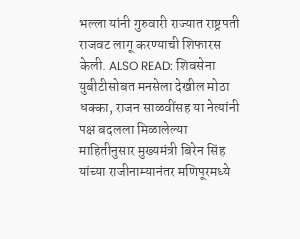भल्ला यांनी गुरुवारी राज्यात राष्ट्रपती राजवट लागू करण्याची शिफारस केली. ALSO READ: शिवसेना युबीटीसोबत मनसेला देखील मोठा धक्का, राजन साळवींसह या नेत्यांनी पक्ष बदलला मिळालेल्या माहितीनुसार मुख्यमंत्री बिरेन सिंह यांच्या राजीनाम्यानंतर मणिपूरमध्ये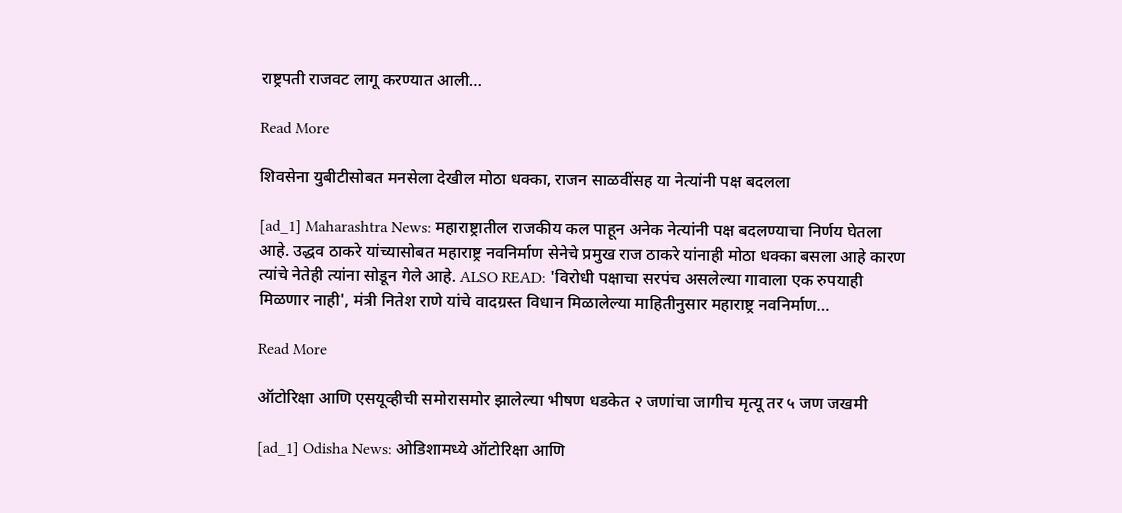राष्ट्रपती राजवट लागू करण्यात आली…

Read More

शिवसेना युबीटीसोबत मनसेला देखील मोठा धक्का, राजन साळवींसह या नेत्यांनी पक्ष बदलला

[ad_1] Maharashtra News: महाराष्ट्रातील राजकीय कल पाहून अनेक नेत्यांनी पक्ष बदलण्याचा निर्णय घेतला आहे. उद्धव ठाकरे यांच्यासोबत महाराष्ट्र नवनिर्माण सेनेचे प्रमुख राज ठाकरे यांनाही मोठा धक्का बसला आहे कारण त्यांचे नेतेही त्यांना सोडून गेले आहे. ALSO READ: 'विरोधी पक्षाचा सरपंच असलेल्या गावाला एक रुपयाही मिळणार नाही', मंत्री नितेश राणे यांचे वादग्रस्त विधान मिळालेल्या माहितीनुसार महाराष्ट्र नवनिर्माण…

Read More

ऑटोरिक्षा आणि एसयूव्हीची समोरासमोर झालेल्या भीषण धडकेत २ जणांचा जागीच मृत्यू तर ५ जण जखमी

[ad_1] Odisha News: ओडिशामध्ये ऑटोरिक्षा आणि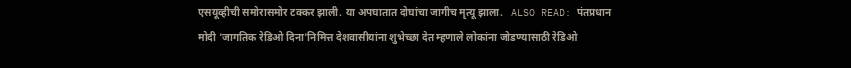एसयूव्हीची समोरासमोर टक्कर झाली. या अपघातात दोघांचा जागीच मृत्यू झाला.   ALSO READ: पंतप्रधान मोदी 'जागतिक रेडिओ दिना'निमित्त देशवासीयांना शुभेच्छा देत म्हणाले लोकांना जोडण्यासाठी रेडिओ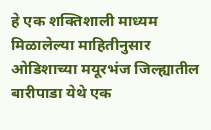हे एक शक्तिशाली माध्यम मिळालेल्या माहितीनुसार ओडिशाच्या मयूरभंज जिल्ह्यातील बारीपाडा येथे एक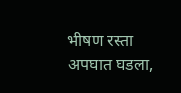भीषण रस्ता अपघात घडला,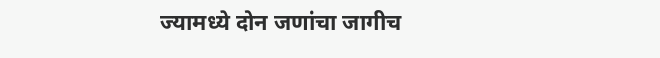ज्यामध्ये दोन जणांचा जागीच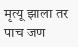मृत्यू झाला तर पाच जण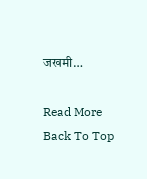जखमी…

Read More
Back To Top